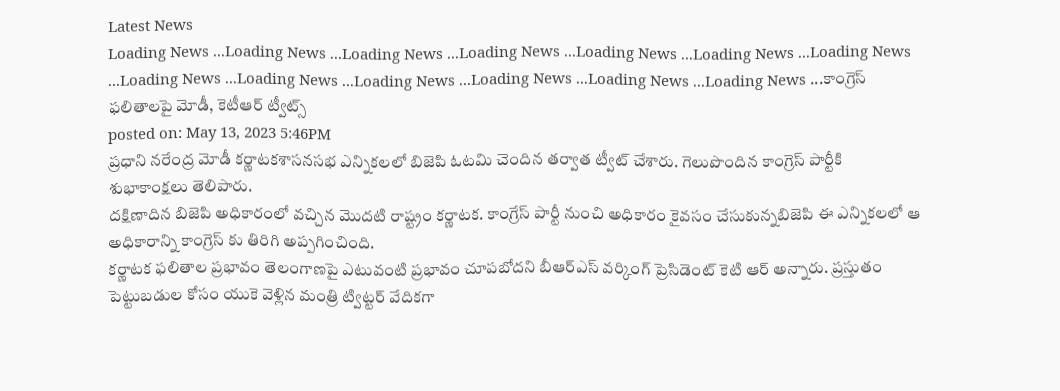Latest News
Loading News ...Loading News ...Loading News ...Loading News ...Loading News ...Loading News ...Loading News ...Loading News ...Loading News ...Loading News ...Loading News ...Loading News ...Loading News ...కాంగ్రెస్ ఫలితాలపై మోడీ, కెటీఆర్ ట్వీట్స్
posted on: May 13, 2023 5:46PM
ప్రధాని నరేంద్ర మోడీ కర్ణాటకశాసనసభ ఎన్నికలలో బిజెపి ఓటమి చెందిన తర్వాత ట్వీట్ చేశారు. గెలుపొందిన కాంగ్రెస్ పార్టీకి శుభాకాంక్షలు తెలిపారు.
దక్షిణాదిన బిజెపి అధికారంలో వచ్చిన మొదటి రాష్ట్రం కర్ణాటక. కాంగ్రేస్ పార్టీ నుంచి అధికారం కైవసం చేసుకున్నబిజెపి ఈ ఎన్నికలలో ఆ అధికారాన్ని కాంగ్రెస్ కు తిరిగి అప్పగించింది.
కర్ణాటక ఫలితాల ప్రభావం తెలంగాణపై ఎటువంటి ప్రభావం చూపబోదని బీఆర్ఎస్ వర్కింగ్ ప్రెసిడెంట్ కెటి ఆర్ అన్నారు. ప్రస్తుతం పెట్టుబడుల కోసం యుకె వెళ్లిన మంత్రి ట్విట్టర్ వేదికగా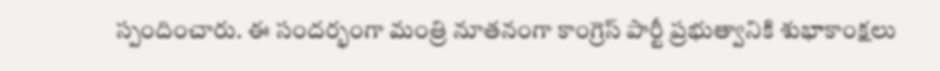స్పందించారు. ఈ సందర్భంగా మంత్రి నూతనంగా కాంగ్రెస్ పార్టీ ప్రభుత్వానికి శుభాకాంక్షలు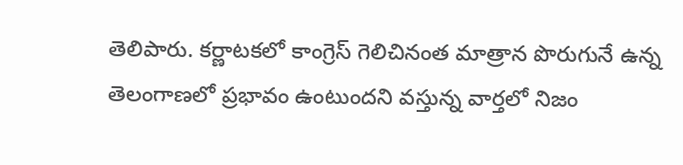తెలిపారు. కర్ణాటకలో కాంగ్రెస్ గెలిచినంత మాత్రాన పొరుగునే ఉన్న తెలంగాణలో ప్రభావం ఉంటుందని వస్తున్న వార్తలో నిజం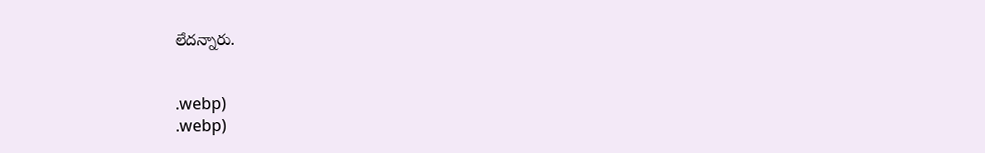లేదన్నారు.


.webp)
.webp)